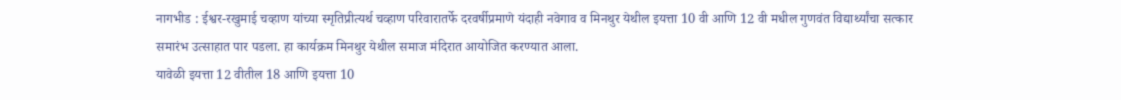नागभीड : ईश्वर-रखुमाई चव्हाण यांच्या स्मृतिप्रीत्यर्थ चव्हाण परिवारातर्फे दरवर्षीप्रमाणे यंदाही नवेगाव व मिनथुर येथील इयत्ता 10 वी आणि 12 वी मधील गुणवंत विद्यार्थ्यांचा सत्कार समारंभ उत्साहात पार पडला. हा कार्यक्रम मिनथुर येथील समाज मंदिरात आयोजित करण्यात आला.
यावेळी इयत्ता 12 वीतील 18 आणि इयत्ता 10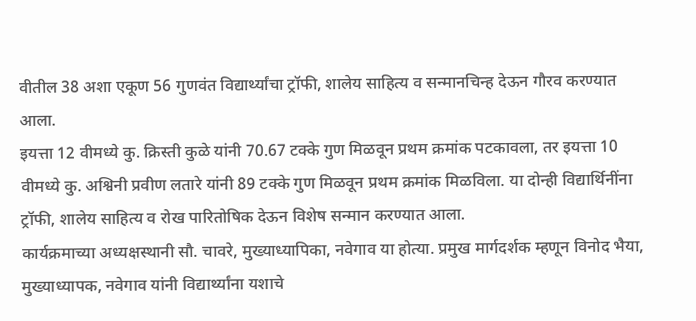वीतील 38 अशा एकूण 56 गुणवंत विद्यार्थ्यांचा ट्रॉफी, शालेय साहित्य व सन्मानचिन्ह देऊन गौरव करण्यात आला.
इयत्ता 12 वीमध्ये कु. क्रिस्ती कुळे यांनी 70.67 टक्के गुण मिळवून प्रथम क्रमांक पटकावला, तर इयत्ता 10 वीमध्ये कु. अश्विनी प्रवीण लतारे यांनी 89 टक्के गुण मिळवून प्रथम क्रमांक मिळविला. या दोन्ही विद्यार्थिनींना ट्रॉफी, शालेय साहित्य व रोख पारितोषिक देऊन विशेष सन्मान करण्यात आला.
कार्यक्रमाच्या अध्यक्षस्थानी सौ. चावरे, मुख्याध्यापिका, नवेगाव या होत्या. प्रमुख मार्गदर्शक म्हणून विनोद भैया, मुख्याध्यापक, नवेगाव यांनी विद्यार्थ्यांना यशाचे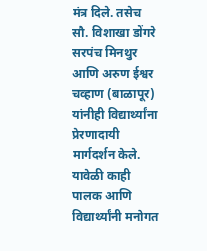मंत्र दिले. तसेच सौ. विशाखा डोंगरे सरपंच मिनथुर आणि अरुण ईश्वर चव्हाण (बाळापूर) यांनीही विद्यार्थ्यांना प्रेरणादायी मार्गदर्शन केले.
यावेळी काही पालक आणि विद्यार्थ्यांनी मनोगत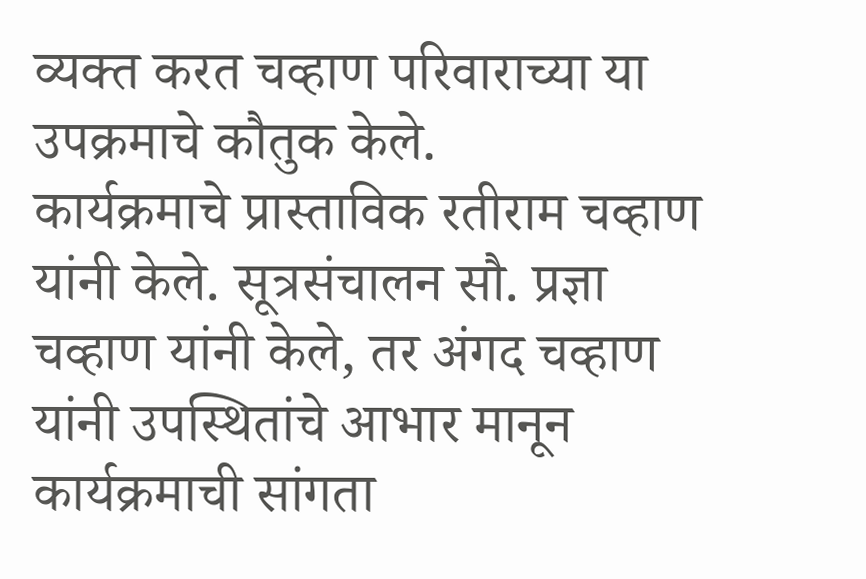व्यक्त करत चव्हाण परिवाराच्या या उपक्रमाचे कौतुक केले.
कार्यक्रमाचे प्रास्ताविक रतीराम चव्हाण यांनी केले. सूत्रसंचालन सौ. प्रज्ञा चव्हाण यांनी केले, तर अंगद चव्हाण यांनी उपस्थितांचे आभार मानून कार्यक्रमाची सांगता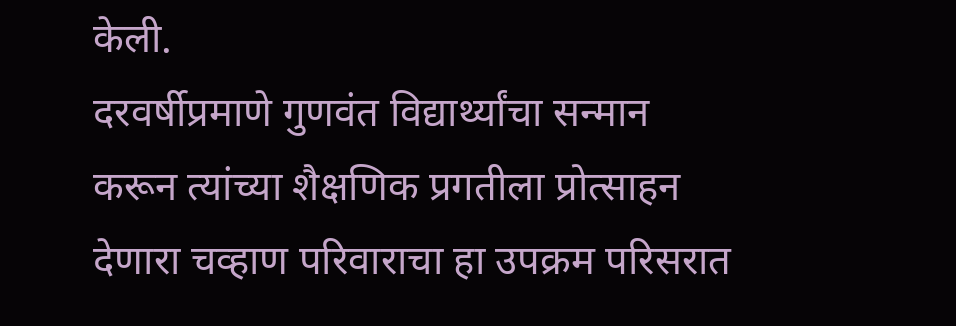केली.
दरवर्षीप्रमाणे गुणवंत विद्यार्थ्यांचा सन्मान करून त्यांच्या शैक्षणिक प्रगतीला प्रोत्साहन देणारा चव्हाण परिवाराचा हा उपक्रम परिसरात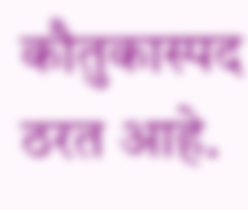कौतुकास्पद ठरत आहे.